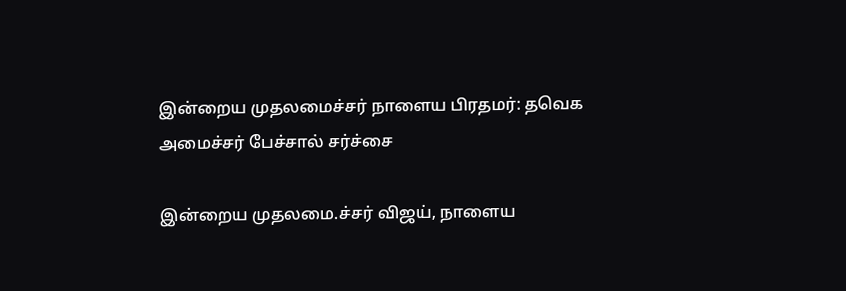இன்றைய முதலமைச்சர் நாளைய பிரதமர்: தவெக அமைச்சர் பேச்சால் சர்ச்சை

இன்றைய முதலமை.ச்சர் விஜய், நாளைய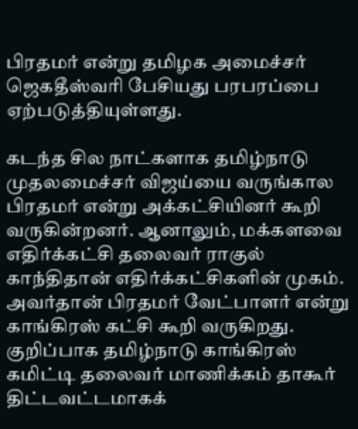பிரதமர் என்று தமிழக அமைச்சர் ஜெகதீஸ்வரி பேசியது பரபரப்பை ஏற்படுத்தியுள்ளது.

கடந்த சில நாட்களாக தமிழ்நாடு முதலமைச்சர் விஜய்யை வருங்கால பிரதமர் என்று அக்கட்சியினர் கூறி வருகின்றனர். ஆனாலும், மக்களவை எதிர்க்கட்சி தலைவர் ராகுல் காந்திதான் எதிர்க்கட்சிகளின் முகம். அவர்தான் பிரதமர் வேட்பாளர் என்று காங்கிரஸ் கட்சி கூறி வருகிறது. குறிப்பாக தமிழ்நாடு காங்கிரஸ் கமிட்டி தலைவர் மாணிக்கம் தாகூர் திட்டவட்டமாகக்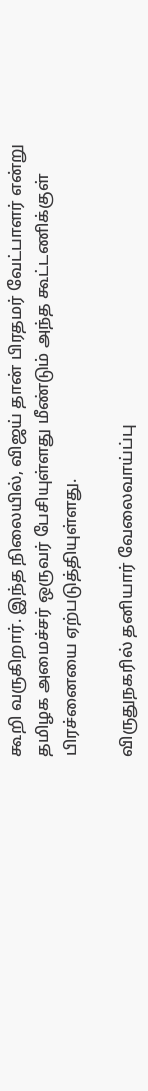கூறி வருகிறார். இந்த நிலையில், விஜய் தான் பிரதமர் வேட்பாளர் என்று தமிழக அமைச்சர் ஒருவர் பேசியுள்ளது மீண்டும் அந்த கூட்டணிக்குள் பிரச்னையை ஏற்படுத்தியுள்ளது.

விருதுநகரில் தனியார் வேலைவாய்ப்பு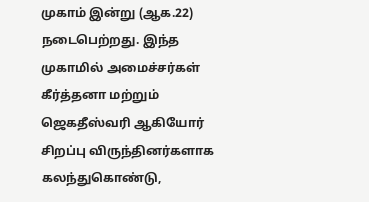முகாம் இன்று (ஆக.22) நடைபெற்றது. இந்த முகாமில் அமைச்சர்கள் கீர்த்தனா மற்றும் ஜெகதீஸ்வரி ஆகியோர் சிறப்பு விருந்தினர்களாக கலந்துகொண்டு,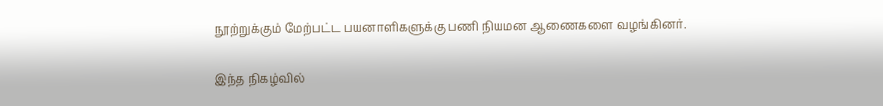நூற்றுக்கும் மேற்பட்ட பயனாளிகளுக்கு பணி நியமன ஆணைகளை வழங்கினர்.

இந்த நிகழ்வில்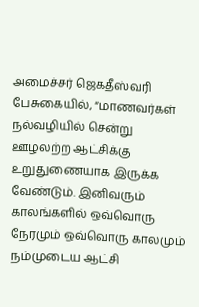அமைச்சர் ஜெகதீஸ்வரி பேசுகையில், “மாணவர்கள் நல்வழியில் சென்று ஊழலற்ற ஆட்சிக்கு உறுதுணையாக இருக்க வேண்டும். இனிவரும் காலங்களில் ஒவ்வொரு நேரமும் ஒவ்வொரு காலமும் நம்முடைய ஆட்சி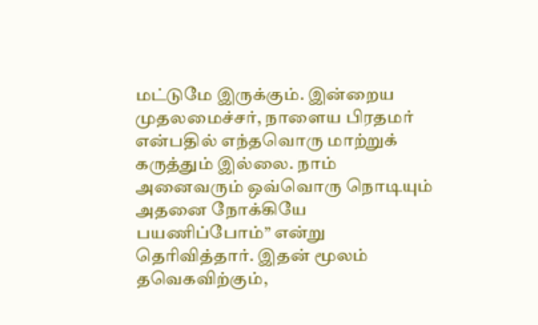மட்டுமே இருக்கும். இன்றைய முதலமைச்சர், நாளைய பிரதமர் என்பதில் எந்தவொரு மாற்றுக் கருத்தும் இல்லை. நாம் அனைவரும் ஒவ்வொரு நொடியும் அதனை நோக்கியே பயணிப்போம்” என்று தெரிவித்தார். இதன் மூலம் தவெகவிற்கும்,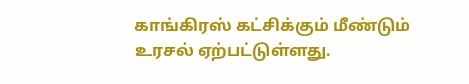காங்கிரஸ் கட்சிக்கும் மீண்டும் உரசல் ஏற்பட்டுள்ளது.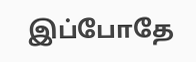இப்போதே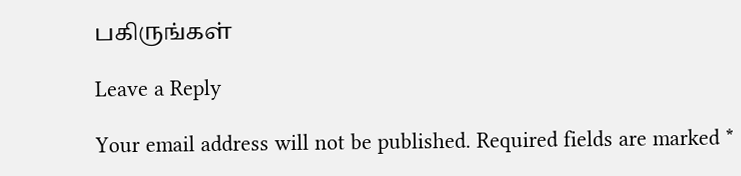பகிருங்கள்

Leave a Reply

Your email address will not be published. Required fields are marked *